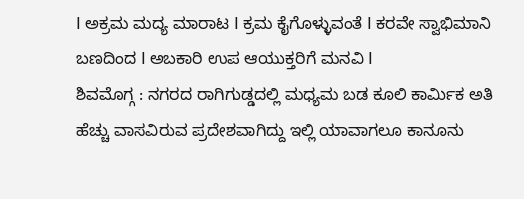I ಅಕ್ರಮ ಮದ್ಯ ಮಾರಾಟ I ಕ್ರಮ ಕೈಗೊಳ್ಳುವಂತೆ I ಕರವೇ ಸ್ವಾಭಿಮಾನಿ ಬಣದಿಂದ I ಅಬಕಾರಿ ಉಪ ಆಯುಕ್ತರಿಗೆ ಮನವಿ I
ಶಿವಮೊಗ್ಗ : ನಗರದ ರಾಗಿಗುಡ್ಡದಲ್ಲಿ ಮಧ್ಯಮ ಬಡ ಕೂಲಿ ಕಾರ್ಮಿಕ ಅತಿ ಹೆಚ್ಚು ವಾಸವಿರುವ ಪ್ರದೇಶವಾಗಿದ್ದು ಇಲ್ಲಿ ಯಾವಾಗಲೂ ಕಾನೂನು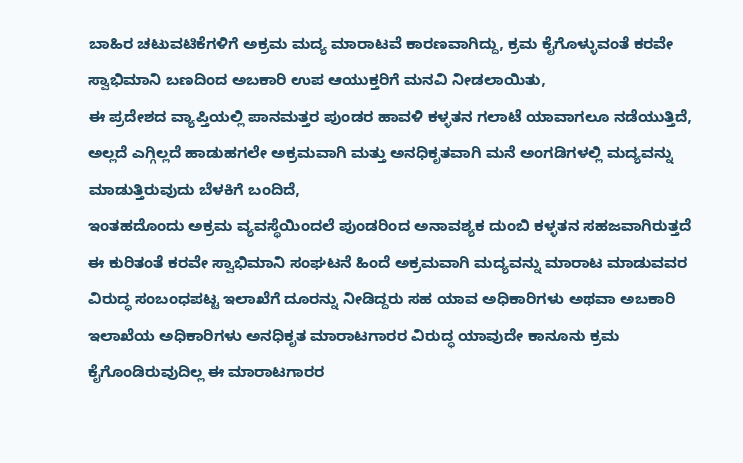ಬಾಹಿರ ಚಟುವಟಿಕೆಗಳಿಗೆ ಅಕ್ರಮ ಮದ್ಯ ಮಾರಾಟವೆ ಕಾರಣವಾಗಿದ್ದು, ಕ್ರಮ ಕೈಗೊಳ್ಳುವಂತೆ ಕರವೇ ಸ್ವಾಭಿಮಾನಿ ಬಣದಿಂದ ಅಬಕಾರಿ ಉಪ ಆಯುಕ್ತರಿಗೆ ಮನವಿ ನೀಡಲಾಯಿತು,
ಈ ಪ್ರದೇಶದ ವ್ಯಾಪ್ತಿಯಲ್ಲಿ ಪಾನಮತ್ತರ ಪುಂಡರ ಹಾವಳಿ ಕಳ್ಳತನ ಗಲಾಟೆ ಯಾವಾಗಲೂ ನಡೆಯುತ್ತಿದೆ, ಅಲ್ಲದೆ ಎಗ್ಗಿಲ್ಲದೆ ಹಾಡುಹಗಲೇ ಅಕ್ರಮವಾಗಿ ಮತ್ತು ಅನಧಿಕೃತವಾಗಿ ಮನೆ ಅಂಗಡಿಗಳಲ್ಲಿ ಮದ್ಯವನ್ನು ಮಾಡುತ್ತಿರುವುದು ಬೆಳಕಿಗೆ ಬಂದಿದೆ,
ಇಂತಹದೊಂದು ಅಕ್ರಮ ವ್ಯವಸ್ಥೆಯಿಂದಲೆ ಪುಂಡರಿಂದ ಅನಾವಶ್ಯಕ ದುಂಬಿ ಕಳ್ಳತನ ಸಹಜವಾಗಿರುತ್ತದೆ ಈ ಕುರಿತಂತೆ ಕರವೇ ಸ್ವಾಭಿಮಾನಿ ಸಂಘಟನೆ ಹಿಂದೆ ಅಕ್ರಮವಾಗಿ ಮದ್ಯವನ್ನು ಮಾರಾಟ ಮಾಡುವವರ ವಿರುದ್ಧ ಸಂಬಂಧಪಟ್ಟ ಇಲಾಖೆಗೆ ದೂರನ್ನು ನೀಡಿದ್ದರು ಸಹ ಯಾವ ಅಧಿಕಾರಿಗಳು ಅಥವಾ ಅಬಕಾರಿ ಇಲಾಖೆಯ ಅಧಿಕಾರಿಗಳು ಅನಧಿಕೃತ ಮಾರಾಟಗಾರರ ವಿರುದ್ಧ ಯಾವುದೇ ಕಾನೂನು ಕ್ರಮ ಕೈಗೊಂಡಿರುವುದಿಲ್ಲ ಈ ಮಾರಾಟಗಾರರ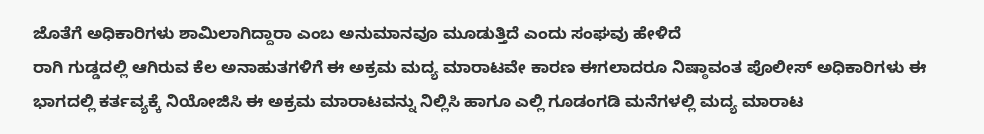ಜೊತೆಗೆ ಅಧಿಕಾರಿಗಳು ಶಾಮಿಲಾಗಿದ್ದಾರಾ ಎಂಬ ಅನುಮಾನವೂ ಮೂಡುತ್ತಿದೆ ಎಂದು ಸಂಘವು ಹೇಳಿದೆ
ರಾಗಿ ಗುಡ್ಡದಲ್ಲಿ ಆಗಿರುವ ಕೆಲ ಅನಾಹುತಗಳಿಗೆ ಈ ಅಕ್ರಮ ಮದ್ಯ ಮಾರಾಟವೇ ಕಾರಣ ಈಗಲಾದರೂ ನಿಷ್ಠಾವಂತ ಪೊಲೀಸ್ ಅಧಿಕಾರಿಗಳು ಈ ಭಾಗದಲ್ಲಿ ಕರ್ತವ್ಯಕ್ಕೆ ನಿಯೋಜಿಸಿ ಈ ಅಕ್ರಮ ಮಾರಾಟವನ್ನು ನಿಲ್ಲಿಸಿ ಹಾಗೂ ಎಲ್ಲಿ ಗೂಡಂಗಡಿ ಮನೆಗಳಲ್ಲಿ ಮದ್ಯ ಮಾರಾಟ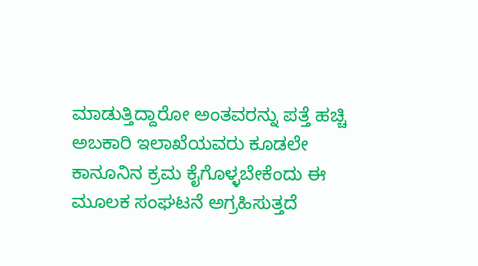ಮಾಡುತ್ತಿದ್ದಾರೋ ಅಂತವರನ್ನು ಪತ್ತೆ ಹಚ್ಚಿ ಅಬಕಾರಿ ಇಲಾಖೆಯವರು ಕೂಡಲೇ ಕಾನೂನಿನ ಕ್ರಮ ಕೈಗೊಳ್ಳಬೇಕೆಂದು ಈ ಮೂಲಕ ಸಂಘಟನೆ ಅಗ್ರಹಿಸುತ್ತದೆ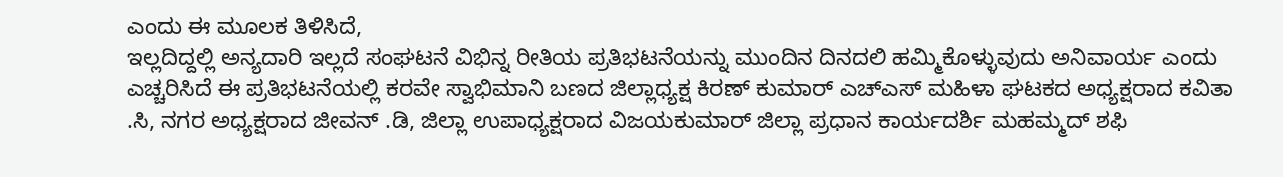ಎಂದು ಈ ಮೂಲಕ ತಿಳಿಸಿದೆ,
ಇಲ್ಲದಿದ್ದಲ್ಲಿ ಅನ್ಯದಾರಿ ಇಲ್ಲದೆ ಸಂಘಟನೆ ವಿಭಿನ್ನ ರೀತಿಯ ಪ್ರತಿಭಟನೆಯನ್ನು ಮುಂದಿನ ದಿನದಲಿ ಹಮ್ಮಿಕೊಳ್ಳುವುದು ಅನಿವಾರ್ಯ ಎಂದು ಎಚ್ಚರಿಸಿದೆ ಈ ಪ್ರತಿಭಟನೆಯಲ್ಲಿ ಕರವೇ ಸ್ವಾಭಿಮಾನಿ ಬಣದ ಜಿಲ್ಲಾಧ್ಯಕ್ಷ ಕಿರಣ್ ಕುಮಾರ್ ಎಚ್ಎಸ್ ಮಹಿಳಾ ಘಟಕದ ಅಧ್ಯಕ್ಷರಾದ ಕವಿತಾ .ಸಿ, ನಗರ ಅಧ್ಯಕ್ಷರಾದ ಜೀವನ್ .ಡಿ, ಜಿಲ್ಲಾ ಉಪಾಧ್ಯಕ್ಷರಾದ ವಿಜಯಕುಮಾರ್ ಜಿಲ್ಲಾ ಪ್ರಧಾನ ಕಾರ್ಯದರ್ಶಿ ಮಹಮ್ಮದ್ ಶಫಿ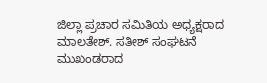ಜಿಲ್ಲಾ ಪ್ರಚಾರ ಸಮಿತಿಯ ಅಧ್ಯಕ್ಷರಾದ ಮಾಲತೇಶ್. ಸತೀಶ್ ಸಂಘಟನೆ ಮುಖಂಡರಾದ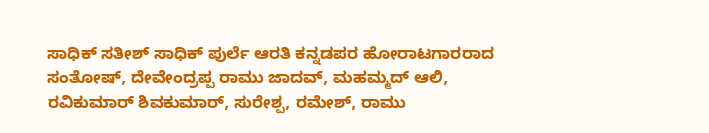ಸಾಧಿಕ್ ಸತೀಶ್ ಸಾಧಿಕ್ ಪುರ್ಲೆ ಆರತಿ ಕನ್ನಡಪರ ಹೋರಾಟಗಾರರಾದ ಸಂತೋಷ್, ದೇವೇಂದ್ರಪ್ಪ ರಾಮು ಜಾದವ್, ಮಹಮ್ಮದ್ ಆಲಿ, ರವಿಕುಮಾರ್ ಶಿವಕುಮಾರ್, ಸುರೇಶ್ಪ, ರಮೇಶ್, ರಾಮು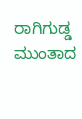ರಾಗಿಗುಡ್ಡ ಮುಂತಾದ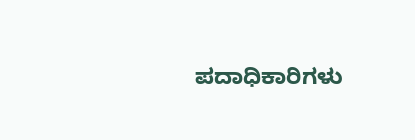ಪದಾಧಿಕಾರಿಗಳು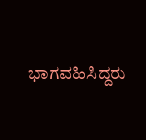ಭಾಗವಹಿಸಿದ್ದರು